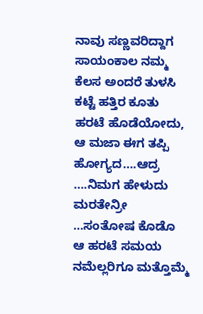ನಾವು ಸಣ್ಣವರಿದ್ದಾಗ ಸಾಯಂಕಾಲ ನಮ್ಮ ಕೆಲಸ ಅಂದರೆ ತುಳಸಿ ಕಟ್ಟೆ ಹತ್ತಿರ ಕೂತು ಹರಟೆ ಹೊಡೆಯೋದು, ಆ ಮಜಾ ಈಗ ತಪ್ಪಿ ಹೋಗ್ಯದ….ಆದ್ರ ….ನಿಮಗ ಹೇಳುದು ಮರತೇನ್ರೀ …ಸಂತೋಷ ಕೊಡೊ ಆ ಹರಟೆ ಸಮಯ ನಮೆಲ್ಲರಿಗೂ ಮತ್ತೊಮ್ಮೆ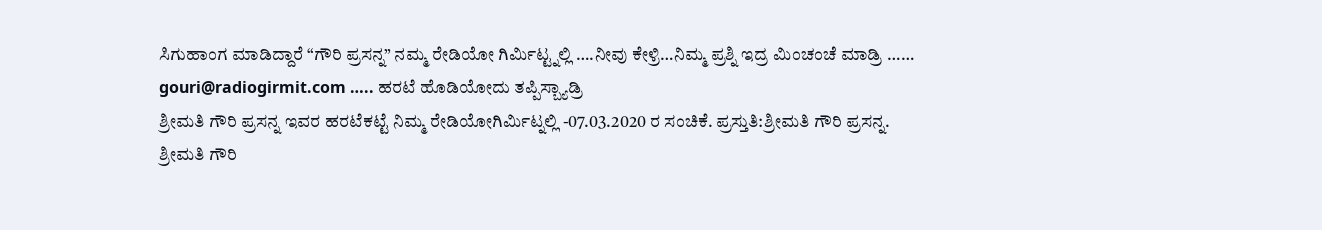ಸಿಗುಹಾಂಗ ಮಾಡಿದ್ದಾರೆ “ಗೌರಿ ಪ್ರಸನ್ನ” ನಮ್ಮ ರೇಡಿಯೋ ಗಿರ್ಮಿಟ್ಟ್ನಲ್ಲಿ ….ನೀವು ಕೇಳ್ರಿ…ನಿಮ್ಮ ಪ್ರಶ್ನಿ ಇದ್ರ ಮಿಂಚಂಚೆ ಮಾಡ್ರಿ …… gouri@radiogirmit.com ….. ಹರಟೆ ಹೊಡಿಯೋದು ತಪ್ಪಿಸ್ಬ್ಯಾಡ್ರಿ
ಶ್ರೀಮತಿ ಗೌರಿ ಪ್ರಸನ್ನ ಇವರ ಹರಟೆಕಟ್ಟೆ ನಿಮ್ಮ ರೇಡಿಯೋಗಿರ್ಮಿಟ್ನಲ್ಲಿ -07.03.2020 ರ ಸಂಚಿಕೆ. ಪ್ರಸ್ತುತಿ:ಶ್ರೀಮತಿ ಗೌರಿ ಪ್ರಸನ್ನ.
ಶ್ರೀಮತಿ ಗೌರಿ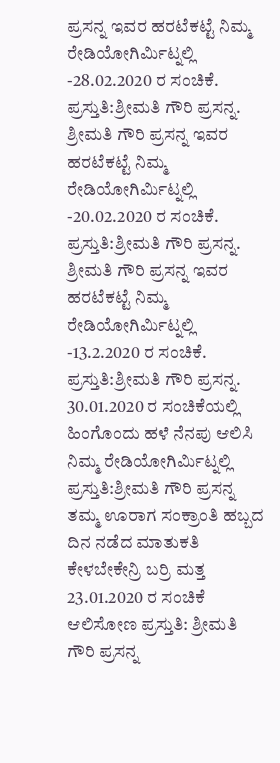ಪ್ರಸನ್ನ ಇವರ ಹರಟೆಕಟ್ಟೆ ನಿಮ್ಮ ರೇಡಿಯೋಗಿರ್ಮಿಟ್ನಲ್ಲಿ -28.02.2020 ರ ಸಂಚಿಕೆ. ಪ್ರಸ್ತುತಿ:ಶ್ರೀಮತಿ ಗೌರಿ ಪ್ರಸನ್ನ.
ಶ್ರೀಮತಿ ಗೌರಿ ಪ್ರಸನ್ನ ಇವರ ಹರಟೆಕಟ್ಟೆ ನಿಮ್ಮ ರೇಡಿಯೋಗಿರ್ಮಿಟ್ನಲ್ಲಿ -20.02.2020 ರ ಸಂಚಿಕೆ. ಪ್ರಸ್ತುತಿ:ಶ್ರೀಮತಿ ಗೌರಿ ಪ್ರಸನ್ನ.
ಶ್ರೀಮತಿ ಗೌರಿ ಪ್ರಸನ್ನ ಇವರ ಹರಟೆಕಟ್ಟೆ ನಿಮ್ಮ ರೇಡಿಯೋಗಿರ್ಮಿಟ್ನಲ್ಲಿ -13.2.2020 ರ ಸಂಚಿಕೆ. ಪ್ರಸ್ತುತಿ:ಶ್ರೀಮತಿ ಗೌರಿ ಪ್ರಸನ್ನ.
30.01.2020 ರ ಸಂಚಿಕೆಯಲ್ಲಿ ಹಿಂಗೊಂದು ಹಳೆ ನೆನಪು ಆಲಿಸಿ ನಿಮ್ಮ ರೇಡಿಯೋಗಿರ್ಮಿಟ್ನಲ್ಲಿ ಪ್ರಸ್ತುತಿ:ಶ್ರೀಮತಿ ಗೌರಿ ಪ್ರಸನ್ನ
ತಮ್ಮ ಊರಾಗ ಸಂಕ್ರಾಂತಿ ಹಬ್ಬದ ದಿನ ನಡೆದ ಮಾತುಕತಿ ಕೇಳಬೇಕೇನ್ರಿ ಬರ್ರಿ ಮತ್ತ 23.01.2020 ರ ಸಂಚಿಕೆ ಆಲಿಸೋಣ ಪ್ರಸ್ತುತಿ: ಶ್ರೀಮತಿ ಗೌರಿ ಪ್ರಸನ್ನ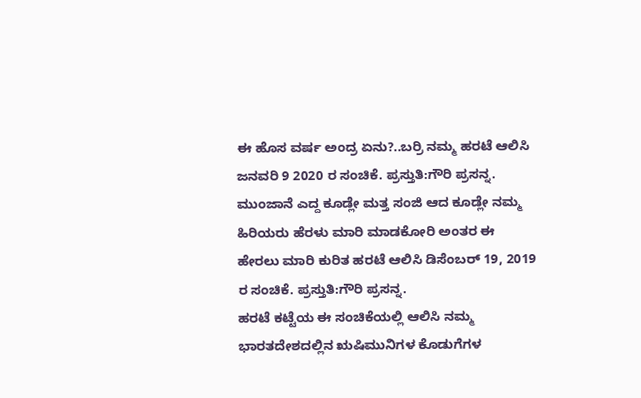ಈ ಹೊಸ ವರ್ಷ ಅಂದ್ರ ಏನು?..ಬರ್ರಿ ನಮ್ಮ ಹರಟೆ ಆಲಿಸಿ ಜನವರಿ 9 2020 ರ ಸಂಚಿಕೆ. ಪ್ರಸ್ತುತಿ:ಗೌರಿ ಪ್ರಸನ್ನ.
ಮುಂಜಾನೆ ಎದ್ದ ಕೂಡ್ಲೇ ಮತ್ತ ಸಂಜಿ ಆದ ಕೂಡ್ಲೇ ನಮ್ಮ ಹಿರಿಯರು ಹೆರಳು ಮಾರಿ ಮಾಡಕೋರಿ ಅಂತರ ಈ ಹೇರಲು ಮಾರಿ ಕುರಿತ ಹರಟೆ ಆಲಿಸಿ ಡಿಸೆಂಬರ್ 19, 2019 ರ ಸಂಚಿಕೆ. ಪ್ರಸ್ತುತಿ:ಗೌರಿ ಪ್ರಸನ್ನ.
ಹರಟೆ ಕಟ್ಟೆಯ ಈ ಸಂಚಿಕೆಯಲ್ಲಿ ಆಲಿಸಿ ನಮ್ಮ ಭಾರತದೇಶದಲ್ಲಿನ ಋಷಿಮುನಿಗಳ ಕೊಡುಗೆಗಳ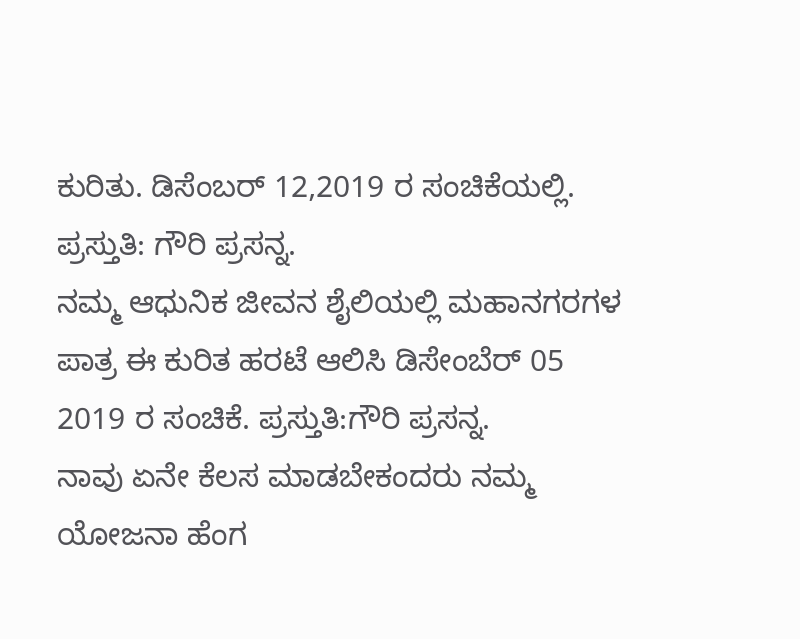ಕುರಿತು. ಡಿಸೆಂಬರ್ 12,2019 ರ ಸಂಚಿಕೆಯಲ್ಲಿ. ಪ್ರಸ್ತುತಿ: ಗೌರಿ ಪ್ರಸನ್ನ.
ನಮ್ಮ ಆಧುನಿಕ ಜೀವನ ಶೈಲಿಯಲ್ಲಿ ಮಹಾನಗರಗಳ ಪಾತ್ರ ಈ ಕುರಿತ ಹರಟೆ ಆಲಿಸಿ ಡಿಸೇಂಬೆರ್ 05 2019 ರ ಸಂಚಿಕೆ. ಪ್ರಸ್ತುತಿ:ಗೌರಿ ಪ್ರಸನ್ನ.
ನಾವು ಏನೇ ಕೆಲಸ ಮಾಡಬೇಕಂದರು ನಮ್ಮ ಯೋಜನಾ ಹೆಂಗ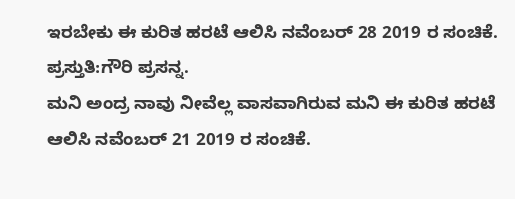ಇರಬೇಕು ಈ ಕುರಿತ ಹರಟೆ ಆಲಿಸಿ ನವೆಂಬರ್ 28 2019 ರ ಸಂಚಿಕೆ. ಪ್ರಸ್ತುತಿ:ಗೌರಿ ಪ್ರಸನ್ನ.
ಮನಿ ಅಂದ್ರ ನಾವು ನೀವೆಲ್ಲ ವಾಸವಾಗಿರುವ ಮನಿ ಈ ಕುರಿತ ಹರಟೆ ಆಲಿಸಿ ನವೆಂಬರ್ 21 2019 ರ ಸಂಚಿಕೆ.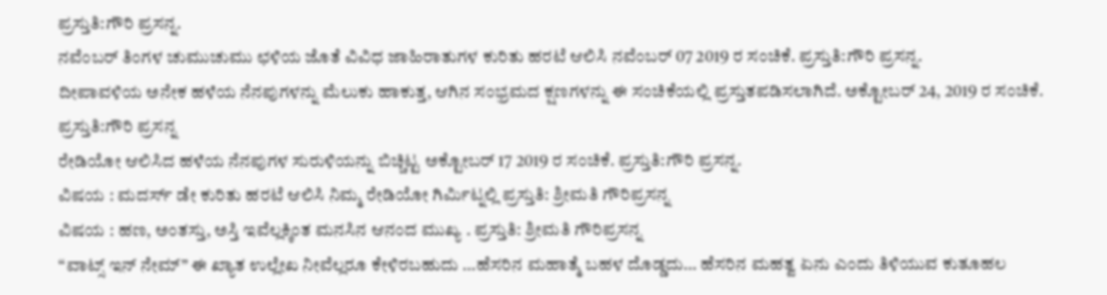ಪ್ರಸ್ತುತಿ:ಗೌರಿ ಪ್ರಸನ್ನ.
ನವೆಂಬರ್ ತಿಂಗಳ ಚುಮುಚುಮು ಛಳಿಯ ಜೊತೆ ವಿವಿಧ ಜಾಹಿರಾತುಗಳ ಕುರಿತು ಹರಟೆ ಆಲಿಸಿ ನವೆಂಬರ್ 07 2019 ರ ಸಂಚಿಕೆ. ಪ್ರಸ್ತುತಿ:ಗೌರಿ ಪ್ರಸನ್ನ.
ದೀಪಾವಳಿಯ ಅನೇಕ ಹಳೆಯ ನೆನಪುಗಳನ್ನು ಮೆಲುಕು ಹಾಕುತ್ತ, ಆಗಿನ ಸಂಭ್ರಮದ ಕ್ಷಣಗಳನ್ನು ಈ ಸಂಚಿಕೆಯಲ್ಲಿ ಪ್ರಸ್ತುತಪಡಿಸಲಾಗಿದೆ. ಅಕ್ಟೋಬರ್ 24, 2019 ರ ಸಂಚಿಕೆ. ಪ್ರಸ್ತುತಿ:ಗೌರಿ ಪ್ರಸನ್ನ
ರೇಡಿಯೋ ಆಲಿಸಿದ ಹಳೆಯ ನೆನಪುಗಳ ಸುರುಳಿಯನ್ನು ಬಿಚ್ಚಿಟ್ಟ ಅಕ್ಟೋಬರ್ 17 2019 ರ ಸಂಚಿಕೆ. ಪ್ರಸ್ತುತಿ:ಗೌರಿ ಪ್ರಸನ್ನ.
ವಿಷಯ : ಮದರ್ಸ್ ಡೇ ಕುರಿತು ಹರಟೆ ಆಲಿಸಿ ನಿಮ್ಮ ರೇಡಿಯೋ ಗಿರ್ಮಿಟ್ನಲ್ಲಿ ಪ್ರಸ್ತುತಿ: ಶ್ರೀಮತಿ ಗೌರಿಪ್ರಸನ್ನ
ವಿಷಯ : ಹಣ, ಅಂತಸ್ತು, ಅಸ್ತಿ ಇವೆಲ್ಲಕ್ಕಿಂತ ಮನಸಿನ ಆನಂದ ಮುಖ್ಯ . ಪ್ರಸ್ತುತಿ: ಶ್ರೀಮತಿ ಗೌರಿಪ್ರಸನ್ನ
“ವಾಟ್ಸ್ ಇನ್ ನೇಮ್” ಈ ಖ್ಯಾತ ಉಲ್ಲೇಖ ನೀವೆಲ್ಲರೂ ಕೇಳಿರಬಹುದು …ಹೆಸರಿನ ಮಹಾತ್ಮೆ ಬಹಳ ದೊಡ್ಡದು… ಹೆಸರಿನ ಮಹತ್ವ ಏನು ಎಂದು ತಿಳಿಯುವ ಕುತೂಹಲ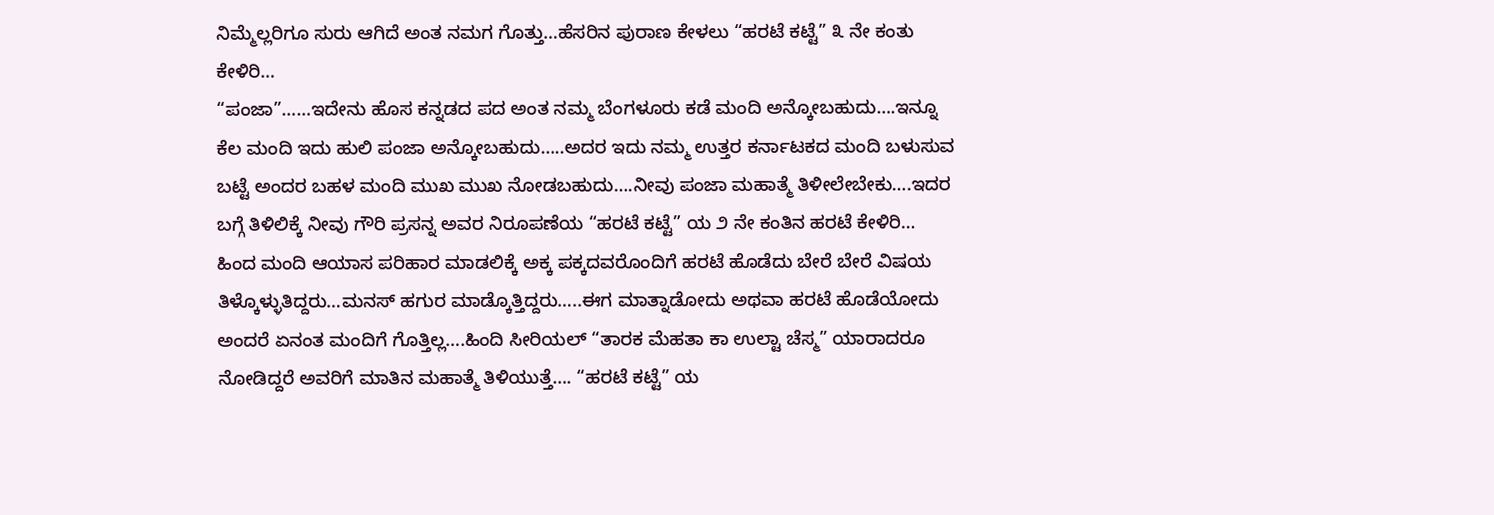ನಿಮ್ಮೆಲ್ಲರಿಗೂ ಸುರು ಆಗಿದೆ ಅಂತ ನಮಗ ಗೊತ್ತು…ಹೆಸರಿನ ಪುರಾಣ ಕೇಳಲು “ಹರಟೆ ಕಟ್ಟೆ” ೩ ನೇ ಕಂತು ಕೇಳಿರಿ…
“ಪಂಜಾ”……ಇದೇನು ಹೊಸ ಕನ್ನಡದ ಪದ ಅಂತ ನಮ್ಮ ಬೆಂಗಳೂರು ಕಡೆ ಮಂದಿ ಅನ್ಕೋಬಹುದು….ಇನ್ನೂ ಕೆಲ ಮಂದಿ ಇದು ಹುಲಿ ಪಂಜಾ ಅನ್ಕೋಬಹುದು…..ಅದರ ಇದು ನಮ್ಮ ಉತ್ತರ ಕರ್ನಾಟಕದ ಮಂದಿ ಬಳುಸುವ ಬಟ್ಟೆ ಅಂದರ ಬಹಳ ಮಂದಿ ಮುಖ ಮುಖ ನೋಡಬಹುದು….ನೀವು ಪಂಜಾ ಮಹಾತ್ಮೆ ತಿಳೀಲೇಬೇಕು….ಇದರ ಬಗ್ಗೆ ತಿಳಿಲಿಕ್ಕೆ ನೀವು ಗೌರಿ ಪ್ರಸನ್ನ ಅವರ ನಿರೂಪಣೆಯ “ಹರಟೆ ಕಟ್ಟೆ” ಯ ೨ ನೇ ಕಂತಿನ ಹರಟೆ ಕೇಳಿರಿ…
ಹಿಂದ ಮಂದಿ ಆಯಾಸ ಪರಿಹಾರ ಮಾಡಲಿಕ್ಕೆ ಅಕ್ಕ ಪಕ್ಕದವರೊಂದಿಗೆ ಹರಟೆ ಹೊಡೆದು ಬೇರೆ ಬೇರೆ ವಿಷಯ ತಿಳ್ಕೊಳ್ಳುತಿದ್ದರು…ಮನಸ್ ಹಗುರ ಮಾಡ್ಕೊತ್ತಿದ್ದರು…..ಈಗ ಮಾತ್ನಾಡೋದು ಅಥವಾ ಹರಟೆ ಹೊಡೆಯೋದು ಅಂದರೆ ಏನಂತ ಮಂದಿಗೆ ಗೊತ್ತಿಲ್ಲ….ಹಿಂದಿ ಸೀರಿಯಲ್ “ತಾರಕ ಮೆಹತಾ ಕಾ ಉಲ್ಟಾ ಚೆಸ್ಮ” ಯಾರಾದರೂ ನೋಡಿದ್ದರೆ ಅವರಿಗೆ ಮಾತಿನ ಮಹಾತ್ಮೆ ತಿಳಿಯುತ್ತೆ…. “ಹರಟೆ ಕಟ್ಟೆ” ಯ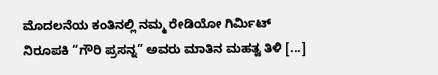ಮೊದಲನೆಯ ಕಂತಿನಲ್ಲಿ ನಮ್ಮ ರೇಡಿಯೋ ಗಿರ್ಮಿಟ್ ನಿರೂಪಕಿ “ಗೌರಿ ಪ್ರಸನ್ನ” ಅವರು ಮಾತಿನ ಮಹತ್ವ ತಿಳಿ [...]